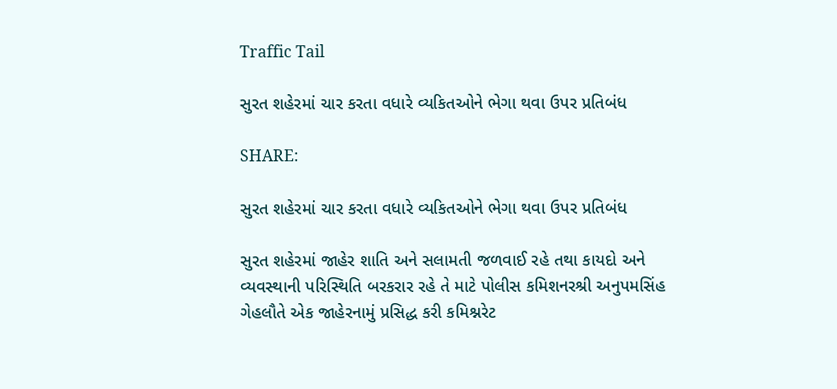Traffic Tail

સુરત શહેરમાં ચાર કરતા વધારે વ્યકિતઓને ભેગા થવા ઉપર પ્રતિબંધ

SHARE:

સુરત શહેરમાં ચાર કરતા વધારે વ્યકિતઓને ભેગા થવા ઉપર પ્રતિબંધ

સુરત શહેરમાં જાહેર શાતિ અને સલામતી જળવાઈ રહે તથા કાયદો અને વ્યવસ્થાની પરિસ્થિતિ બરકરાર રહે તે માટે પોલીસ કમિશનરશ્રી અનુપમસિંહ ગેહલૌતે એક જાહેરનામું પ્રસિદ્ધ કરી કમિશ્નરેટ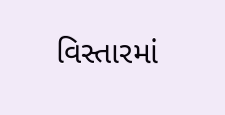વિસ્તારમાં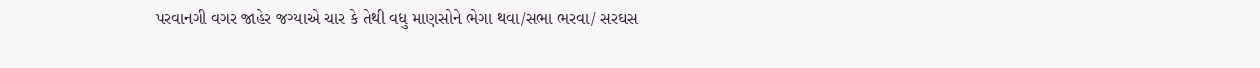પરવાનગી વગર જાહેર જગ્યાએ ચાર કે તેથી વધુ માણસોને ભેગા થવા/સભા ભરવા/ સરઘસ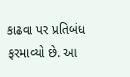કાઢવા પર પ્રતિબંધ ફરમાવ્યો છે. આ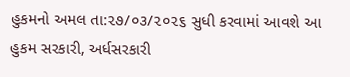હુકમનો અમલ તા:૨૭/૦૩/૨૦૨૬ સુધી કરવામાં આવશે આ હુકમ સરકારી, અર્ધસરકારી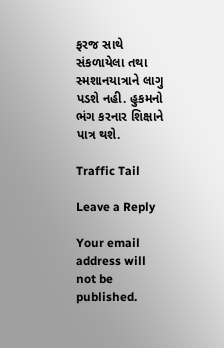ફરજ સાથે સંકળાયેલા તથા સ્મશાનયાત્રાને લાગુ પડશે નહી. હુકમનો ભંગ કરનાર શિક્ષાને પાત્ર થશે.

Traffic Tail

Leave a Reply

Your email address will not be published.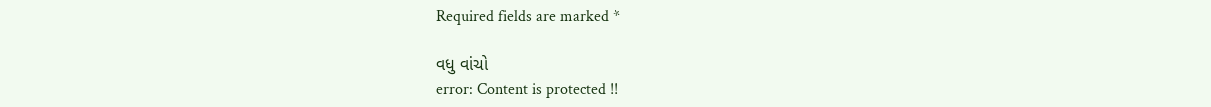Required fields are marked *

વધુ વાંચો
error: Content is protected !!